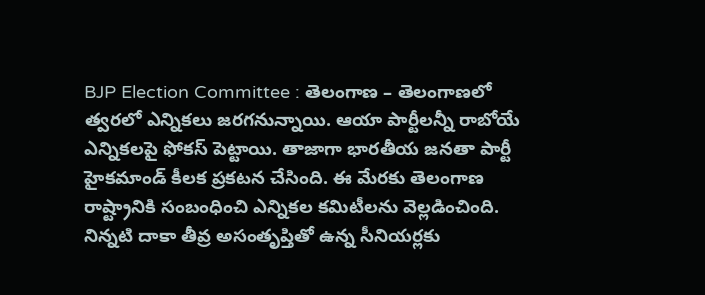BJP Election Committee : తెలంగాణ – తెలంగాణలో త్వరలో ఎన్నికలు జరగనున్నాయి. ఆయా పార్టీలన్నీ రాబోయే ఎన్నికలపై ఫోకస్ పెట్టాయి. తాజాగా భారతీయ జనతా పార్టీ హైకమాండ్ కీలక ప్రకటన చేసింది. ఈ మేరకు తెలంగాణ రాష్ట్రానికి సంబంధించి ఎన్నికల కమిటీలను వెల్లడించింది.
నిన్నటి దాకా తీవ్ర అసంతృప్తితో ఉన్న సీనియర్లకు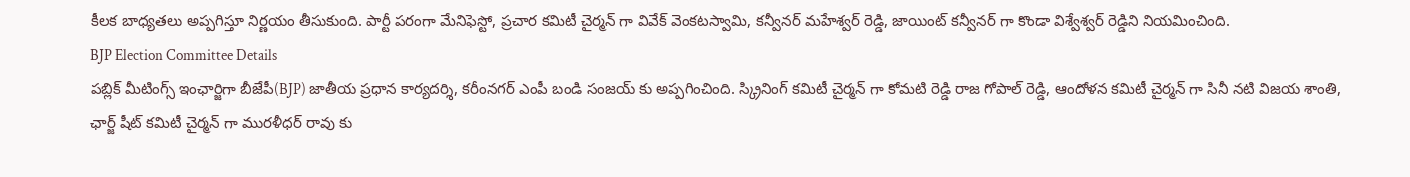కీలక బాధ్యతలు అప్పగిస్తూ నిర్ణయం తీసుకుంది. పార్టీ పరంగా మేనిఫెస్టో, ప్రచార కమిటీ చైర్మన్ గా వివేక్ వెంకటస్వామి, కన్వీనర్ మహేశ్వర్ రెడ్డి, జాయింట్ కన్వీనర్ గా కొండా విశ్వేశ్వర్ రెడ్డిని నియమించింది.
BJP Election Committee Details
పబ్లిక్ మీటింగ్స్ ఇంఛార్జిగా బీజేపీ(BJP) జాతీయ ప్రధాన కార్యదర్శి, కరీంనగర్ ఎంపీ బండి సంజయ్ కు అప్పగించింది. స్క్రినింగ్ కమిటీ చైర్మన్ గా కోమటి రెడ్డి రాజ గోపాల్ రెడ్డి, ఆందోళన కమిటీ చైర్మన్ గా సినీ నటి విజయ శాంతి, ఛార్జ్ షీట్ కమిటీ చైర్మన్ గా మురళీధర్ రావు కు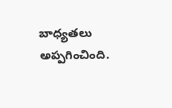బాధ్యతలు అప్పగించింది.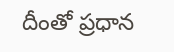దీంతో ప్రధాన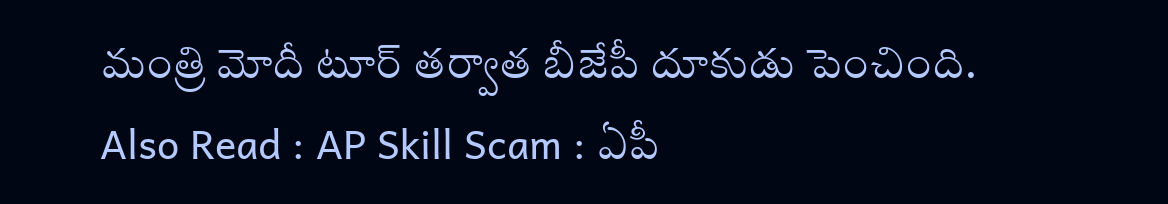మంత్రి మోదీ టూర్ తర్వాత బీజేపీ దూకుడు పెంచింది.
Also Read : AP Skill Scam : ఏపీ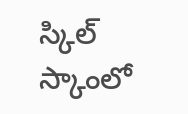స్కిల్ స్కాంలో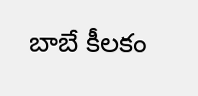బాబే కీలకం